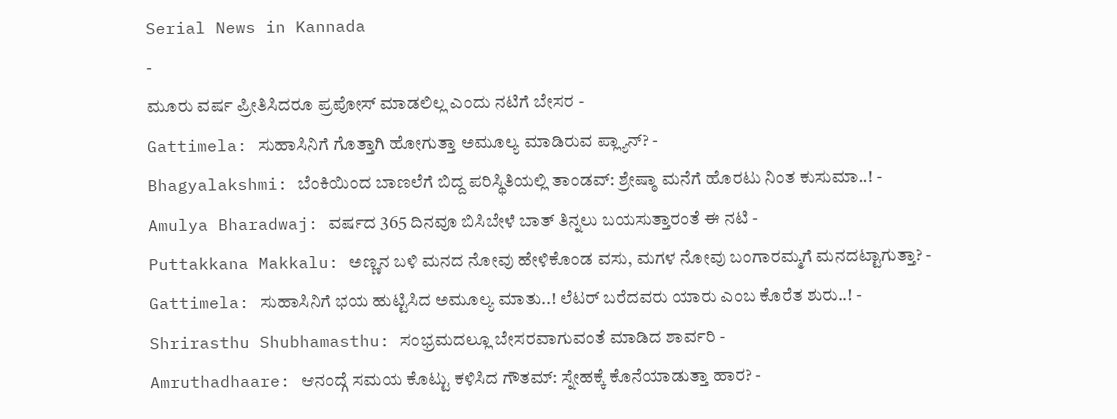Serial News in Kannada
-
ಮೂರು ವರ್ಷ ಪ್ರೀತಿಸಿದರೂ ಪ್ರಪೋಸ್ ಮಾಡಲಿಲ್ಲ ಎಂದು ನಟಿಗೆ ಬೇಸರ -
Gattimela: ಸುಹಾಸಿನಿಗೆ ಗೊತ್ತಾಗಿ ಹೋಗುತ್ತಾ ಅಮೂಲ್ಯ ಮಾಡಿರುವ ಪ್ಲ್ಯಾನ್? -
Bhagyalakshmi: ಬೆಂಕಿಯಿಂದ ಬಾಣಲೆಗೆ ಬಿದ್ದ ಪರಿಸ್ಥಿತಿಯಲ್ಲಿ ತಾಂಡವ್: ಶ್ರೇಷ್ಠಾ ಮನೆಗೆ ಹೊರಟು ನಿಂತ ಕುಸುಮಾ..! -
Amulya Bharadwaj: ವರ್ಷದ 365 ದಿನವೂ ಬಿಸಿಬೇಳೆ ಬಾತ್ ತಿನ್ನಲು ಬಯಸುತ್ತಾರಂತೆ ಈ ನಟಿ -
Puttakkana Makkalu: ಅಣ್ಣನ ಬಳಿ ಮನದ ನೋವು ಹೇಳಿಕೊಂಡ ವಸು, ಮಗಳ ನೋವು ಬಂಗಾರಮ್ಮಗೆ ಮನದಟ್ಟಾಗುತ್ತಾ? -
Gattimela: ಸುಹಾಸಿನಿಗೆ ಭಯ ಹುಟ್ಟಿಸಿದ ಅಮೂಲ್ಯ ಮಾತು..! ಲೆಟರ್ ಬರೆದವರು ಯಾರು ಎಂಬ ಕೊರೆತ ಶುರು..! -
Shrirasthu Shubhamasthu: ಸಂಭ್ರಮದಲ್ಲೂ ಬೇಸರವಾಗುವಂತೆ ಮಾಡಿದ ಶಾರ್ವರಿ -
Amruthadhaare: ಆನಂದ್ಗೆ ಸಮಯ ಕೊಟ್ಟು ಕಳಿಸಿದ ಗೌತಮ್: ಸ್ನೇಹಕ್ಕೆ ಕೊನೆಯಾಡುತ್ತಾ ಹಾರ? -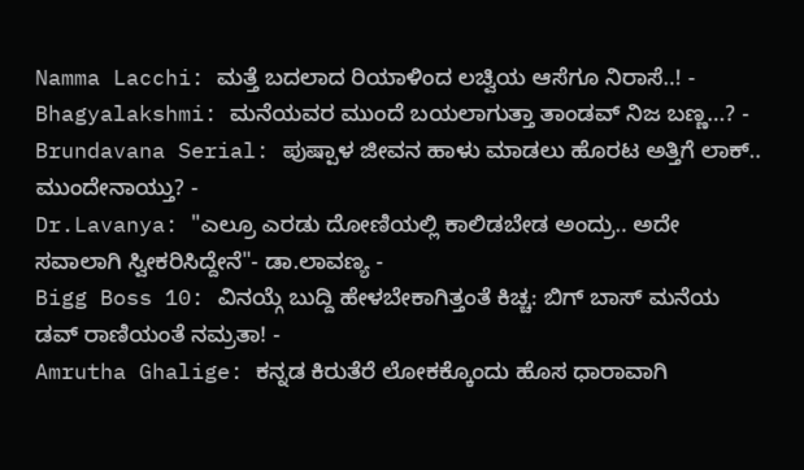Namma Lacchi: ಮತ್ತೆ ಬದಲಾದ ರಿಯಾಳಿಂದ ಲಚ್ವಿಯ ಆಸೆಗೂ ನಿರಾಸೆ..! -
Bhagyalakshmi: ಮನೆಯವರ ಮುಂದೆ ಬಯಲಾಗುತ್ತಾ ತಾಂಡವ್ ನಿಜ ಬಣ್ಣ...? -
Brundavana Serial: ಪುಷ್ಪಾಳ ಜೀವನ ಹಾಳು ಮಾಡಲು ಹೊರಟ ಅತ್ತಿಗೆ ಲಾಕ್.. ಮುಂದೇನಾಯ್ತು? -
Dr.Lavanya: "ಎಲ್ರೂ ಎರಡು ದೋಣಿಯಲ್ಲಿ ಕಾಲಿಡಬೇಡ ಅಂದ್ರು.. ಅದೇ ಸವಾಲಾಗಿ ಸ್ವೀಕರಿಸಿದ್ದೇನೆ"- ಡಾ.ಲಾವಣ್ಯ -
Bigg Boss 10: ವಿನಯ್ಗೆ ಬುದ್ದಿ ಹೇಳಬೇಕಾಗಿತ್ತಂತೆ ಕಿಚ್ಚ: ಬಿಗ್ ಬಾಸ್ ಮನೆಯ ಡವ್ ರಾಣಿಯಂತೆ ನಮ್ರತಾ! -
Amrutha Ghalige: ಕನ್ನಡ ಕಿರುತೆರೆ ಲೋಕಕ್ಕೊಂದು ಹೊಸ ಧಾರಾವಾಗಿ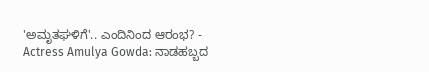'ಅಮೃತಘಳಿಗೆ'.. ಎಂದಿನಿಂದ ಆರಂಭ? -
Actress Amulya Gowda: ನಾಡಹಬ್ಬದ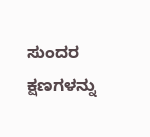ಸುಂದರ ಕ್ಷಣಗಳನ್ನು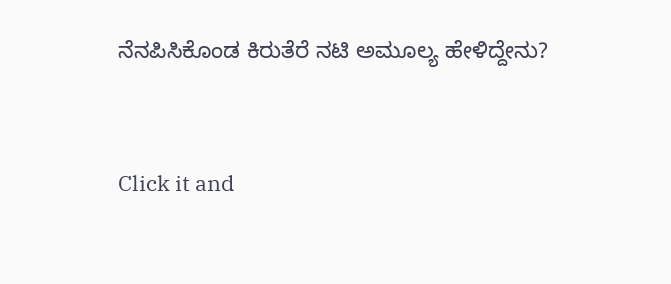ನೆನಪಿಸಿಕೊಂಡ ಕಿರುತೆರೆ ನಟಿ ಅಮೂಲ್ಯ ಹೇಳಿದ್ದೇನು?


Click it and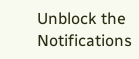Unblock the Notifications